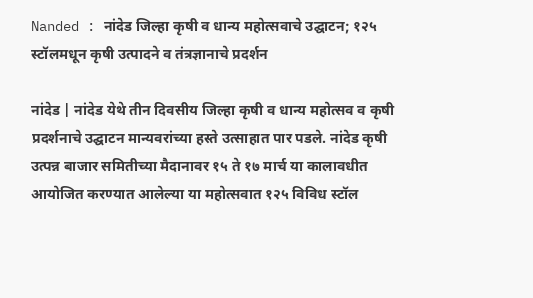Nanded : नांदेड जिल्हा कृषी व धान्य महोत्सवाचे उद्घाटन; १२५ स्टॉलमधून कृषी उत्पादने व तंत्रज्ञानाचे प्रदर्शन

नांदेड | नांदेड येथे तीन दिवसीय जिल्हा कृषी व धान्य महोत्सव व कृषी प्रदर्शनाचे उद्घाटन मान्यवरांच्या हस्ते उत्साहात पार पडले. नांदेड कृषी उत्पन्न बाजार समितीच्या मैदानावर १५ ते १७ मार्च या कालावधीत आयोजित करण्यात आलेल्या या महोत्सवात १२५ विविध स्टॉल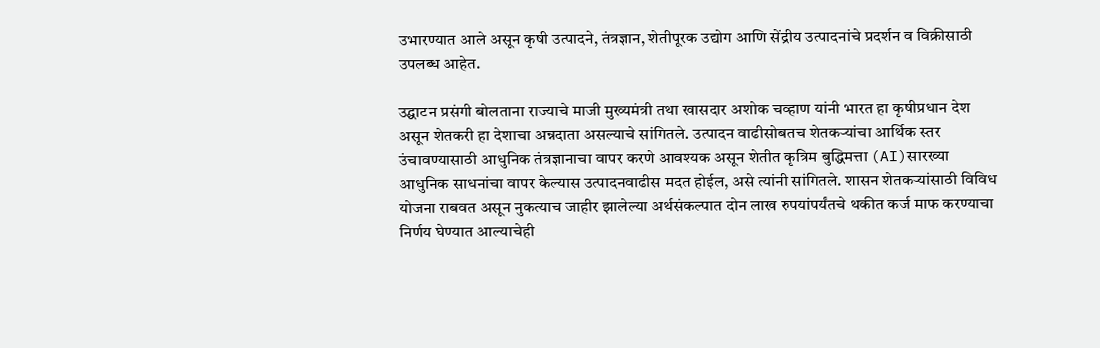उभारण्यात आले असून कृषी उत्पादने, तंत्रज्ञान, शेतीपूरक उद्योग आणि सेंद्रीय उत्पादनांचे प्रदर्शन व विक्रीसाठी उपलब्ध आहेत.

उद्घाटन प्रसंगी बोलताना राज्याचे माजी मुख्यमंत्री तथा खासदार अशोक चव्हाण यांनी भारत हा कृषीप्रधान देश असून शेतकरी हा देशाचा अन्नदाता असल्याचे सांगितले. उत्पादन वाढीसोबतच शेतकऱ्यांचा आर्थिक स्तर उंचावण्यासाठी आधुनिक तंत्रज्ञानाचा वापर करणे आवश्यक असून शेतीत कृत्रिम बुद्धिमत्ता (AI)सारख्या आधुनिक साधनांचा वापर केल्यास उत्पादनवाढीस मदत होईल, असे त्यांनी सांगितले. शासन शेतकऱ्यांसाठी विविध योजना राबवत असून नुकत्याच जाहीर झालेल्या अर्थसंकल्पात दोन लाख रुपयांपर्यंतचे थकीत कर्ज माफ करण्याचा निर्णय घेण्यात आल्याचेही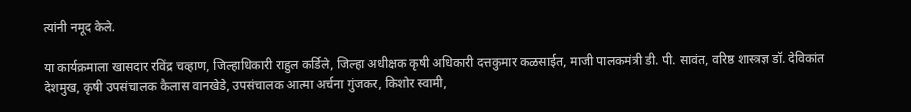त्यांनी नमूद केले.

या कार्यक्रमाला खासदार रविंद्र चव्हाण, जिल्हाधिकारी राहुल कर्डिले, जिल्हा अधीक्षक कृषी अधिकारी दत्तकुमार कळसाईत, माजी पालकमंत्री डी. पी. सावंत, वरिष्ठ शास्त्रज्ञ डॉ. देविकांत देशमुख, कृषी उपसंचालक कैलास वानखेडे, उपसंचालक आत्मा अर्चना गुंजकर, किशोर स्वामी,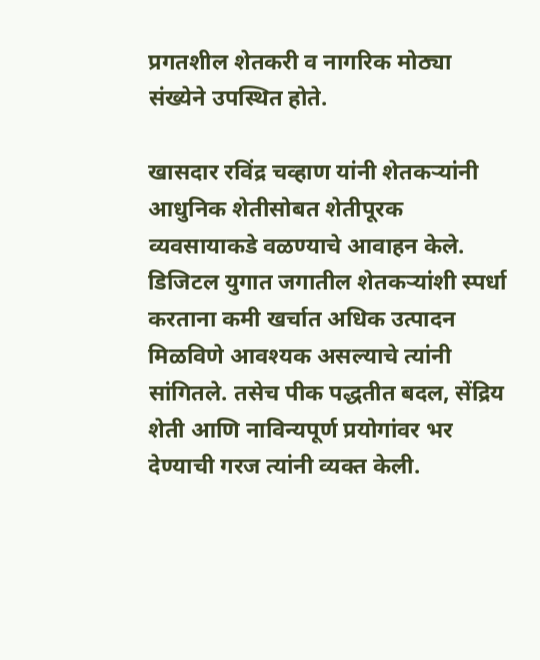प्रगतशील शेतकरी व नागरिक मोठ्या संख्येने उपस्थित होते.

खासदार रविंद्र चव्हाण यांनी शेतकऱ्यांनी आधुनिक शेतीसोबत शेतीपूरक व्यवसायाकडे वळण्याचे आवाहन केले. डिजिटल युगात जगातील शेतकऱ्यांशी स्पर्धा करताना कमी खर्चात अधिक उत्पादन मिळविणे आवश्यक असल्याचे त्यांनी सांगितले. तसेच पीक पद्धतीत बदल, सेंद्रिय शेती आणि नाविन्यपूर्ण प्रयोगांवर भर देण्याची गरज त्यांनी व्यक्त केली.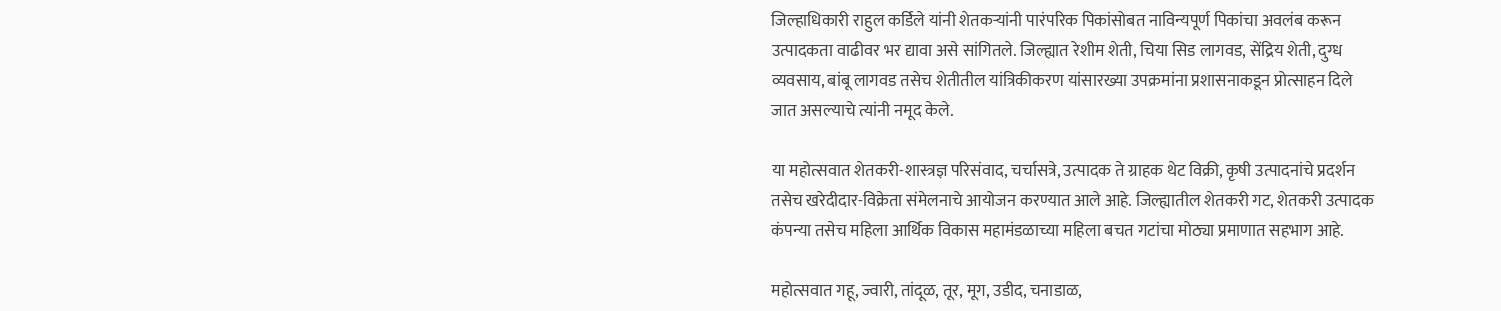जिल्हाधिकारी राहुल कर्डिले यांनी शेतकऱ्यांनी पारंपरिक पिकांसोबत नाविन्यपूर्ण पिकांचा अवलंब करून उत्पादकता वाढीवर भर द्यावा असे सांगितले. जिल्ह्यात रेशीम शेती, चिया सिड लागवड, सेंद्रिय शेती, दुग्ध व्यवसाय, बांबू लागवड तसेच शेतीतील यांत्रिकीकरण यांसारख्या उपक्रमांना प्रशासनाकडून प्रोत्साहन दिले जात असल्याचे त्यांनी नमूद केले.

या महोत्सवात शेतकरी-शास्त्रज्ञ परिसंवाद, चर्चासत्रे, उत्पादक ते ग्राहक थेट विक्री, कृषी उत्पादनांचे प्रदर्शन तसेच खरेदीदार-विक्रेता संमेलनाचे आयोजन करण्यात आले आहे. जिल्ह्यातील शेतकरी गट, शेतकरी उत्पादक कंपन्या तसेच महिला आर्थिक विकास महामंडळाच्या महिला बचत गटांचा मोठ्या प्रमाणात सहभाग आहे.

महोत्सवात गहू, ज्वारी, तांदूळ, तूर, मूग, उडीद, चनाडाळ,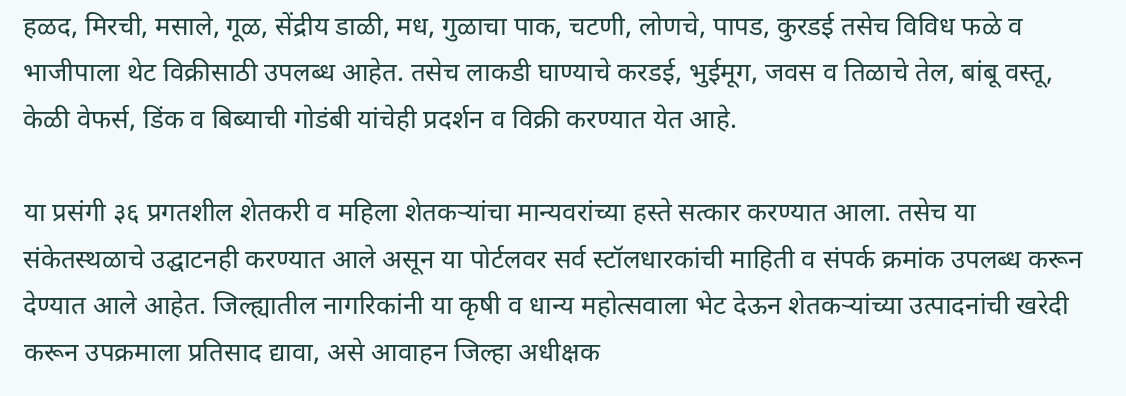हळद, मिरची, मसाले, गूळ, सेंद्रीय डाळी, मध, गुळाचा पाक, चटणी, लोणचे, पापड, कुरडई तसेच विविध फळे व भाजीपाला थेट विक्रीसाठी उपलब्ध आहेत. तसेच लाकडी घाण्याचे करडई, भुईमूग, जवस व तिळाचे तेल, बांबू वस्तू, केळी वेफर्स, डिंक व बिब्याची गोडंबी यांचेही प्रदर्शन व विक्री करण्यात येत आहे.

या प्रसंगी ३६ प्रगतशील शेतकरी व महिला शेतकऱ्यांचा मान्यवरांच्या हस्ते सत्कार करण्यात आला. तसेच या संकेतस्थळाचे उद्घाटनही करण्यात आले असून या पोर्टलवर सर्व स्टॉलधारकांची माहिती व संपर्क क्रमांक उपलब्ध करून देण्यात आले आहेत. जिल्ह्यातील नागरिकांनी या कृषी व धान्य महोत्सवाला भेट देऊन शेतकऱ्यांच्या उत्पादनांची खरेदी करून उपक्रमाला प्रतिसाद द्यावा, असे आवाहन जिल्हा अधीक्षक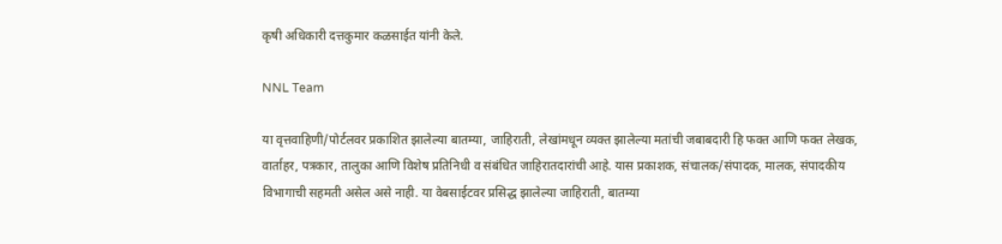कृषी अधिकारी दत्तकुमार कळसाईत यांनी केले.

NNL Team

या वृत्तवाहिणी/पोर्टलवर प्रकाशित झालेल्या बातम्या, जाहिराती, लेखांमधून व्यक्त झालेल्या मतांची जबाबदारी हि फक्त आणि फक्त लेखक, वार्ताहर, पत्रकार, तालुका आणि विशेष प्रतिनिधी व संबंधित जाहिरातदारांची आहे. यास प्रकाशक, संचालक/संपादक, मालक, संपादकीय विभागाची सहमती असेल असे नाही. या वेबसाईटवर प्रसिद्ध झालेल्या जाहिराती, बातम्या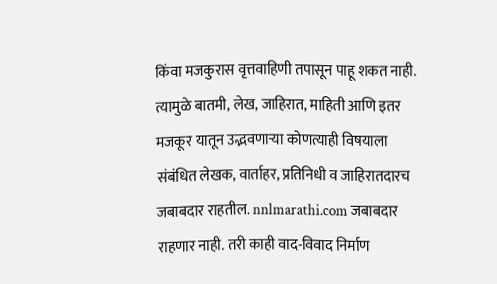किंवा मजकुरास वृत्तवाहिणी तपासून पाहू शकत नाही. त्यामुळे बातमी, लेख, जाहिरात, माहिती आणि इतर मजकूर यातून उद्भवणाऱ्या कोणत्याही विषयाला संबंधित लेखक, वार्ताहर, प्रतिनिधी व जाहिरातदारच जबाबदार राहतील. nnlmarathi.com जबाबदार राहणार नाही. तरी काही वाद-विवाद निर्माण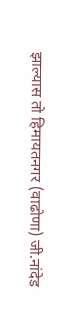झाल्यास तो हिमायतनगर (वाढोणा) जी.नांदेड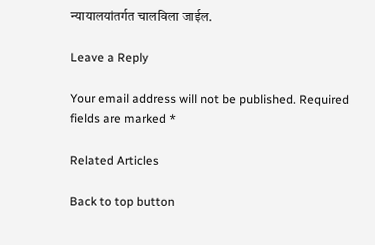न्यायालयांतर्गत चालविला जाईल.

Leave a Reply

Your email address will not be published. Required fields are marked *

Related Articles

Back to top button